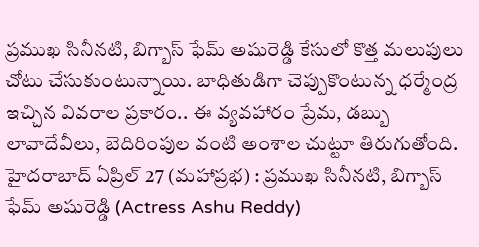ప్రముఖ సినీనటి, బిగ్బాస్ ఫేమ్ అషురెడ్డి కేసులో కొత్త మలుపులు చోటు చేసుకుంటున్నాయి. బాధితుడిగా చెప్పుకొంటున్న ధర్మేంద్ర ఇచ్చిన వివరాల ప్రకారం.. ఈ వ్యవహారం ప్రేమ, డబ్బు లావాదేవీలు, బెదిరింపుల వంటి అంశాల చుట్టూ తిరుగుతోంది.
హైదరాబాద్ ఏప్రిల్ 27 (మహాప్రభ) : ప్రముఖ సినీనటి, బిగ్బాస్ ఫేమ్ అషురెడ్డి (Actress Ashu Reddy)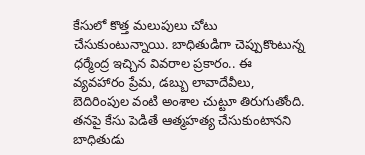కేసులో కొత్త మలుపులు చోటు చేసుకుంటున్నాయి. బాధితుడిగా చెప్పుకొంటున్న ధర్మేంద్ర ఇచ్చిన వివరాల ప్రకారం.. ఈ వ్యవహారం ప్రేమ, డబ్బు లావాదేవీలు, బెదిరింపుల వంటి అంశాల చుట్టూ తిరుగుతోంది. తనపై కేసు పెడితే ఆత్మహత్య చేసుకుంటానని బాధితుడు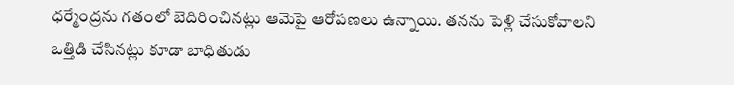ధర్మేంద్రను గతంలో బెదిరించినట్లు ఆమెపై ఆరోపణలు ఉన్నాయి. తనను పెళ్లి చేసుకోవాలని ఒత్తిడి చేసినట్లు కూడా బాధితుడు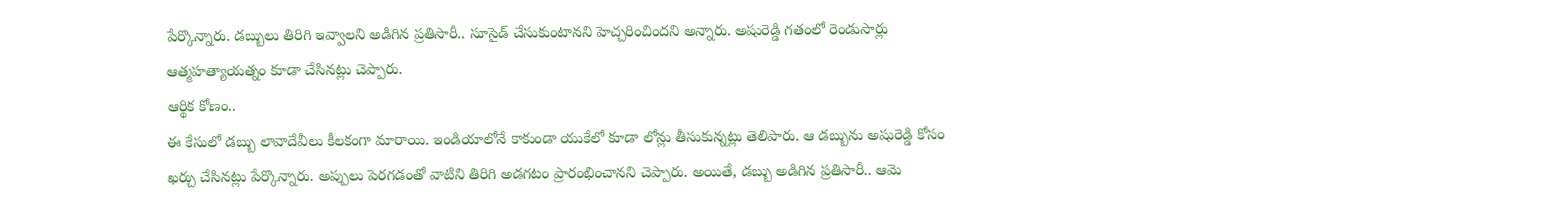పేర్కొన్నారు. డబ్బులు తిరిగి ఇవ్వాలని అడిగిన ప్రతిసారీ.. సూసైడ్ చేసుకుంటానని హెచ్చరించిందని అన్నారు. అషురెడ్డి గతంలో రెండుసార్లు ఆత్మహత్యాయత్నం కూడా చేసినట్లు చెప్పారు.
ఆర్థిక కోణం..
ఈ కేసులో డబ్బు లావాదేవీలు కీలకంగా మారాయి. ఇండియాలోనే కాకుండా యుకేలో కూడా లోన్లు తీసుకున్నట్లు తెలిపారు. ఆ డబ్బును అషురెడ్డి కోసం ఖర్చు చేసినట్లు పేర్కొన్నారు. అప్పులు పెరగడంతో వాటిని తిరిగి అడగటం ప్రారంభించానని చెప్పారు. అయితే, డబ్బు అడిగిన ప్రతిసారీ.. ఆమె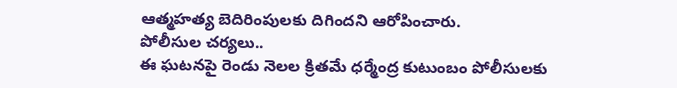ఆత్మహత్య బెదిరింపులకు దిగిందని ఆరోపించారు.
పోలీసుల చర్యలు..
ఈ ఘటనపై రెండు నెలల క్రితమే ధర్మేంద్ర కుటుంబం పోలీసులకు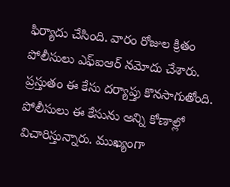ఫిర్యాదు చేసింది. వారం రోజుల క్రితం పోలీసులు ఎఫ్ఐఆర్ నమోదు చేశారు. ప్రస్తుతం ఈ కేసు దర్యాప్తు కొనసాగుతోంది. పోలీసులు ఈ కేసును అన్ని కోణాల్లో విచారిస్తున్నారు. ముఖ్యంగా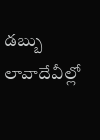డబ్బు లావాదేవీల్లో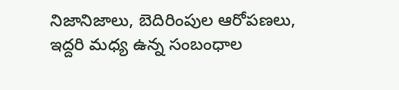నిజానిజాలు, బెదిరింపుల ఆరోపణలు, ఇద్దరి మధ్య ఉన్న సంబంధాల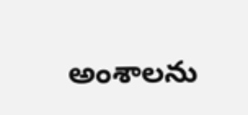అంశాలను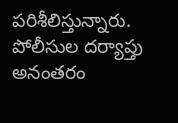పరిశీలిస్తున్నారు. పోలీసుల దర్యాప్తు అనంతరం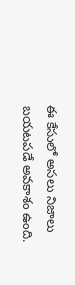ఈ కేసులో అసలు నిజాలు బయటపడే అవకాశం ఉంది.